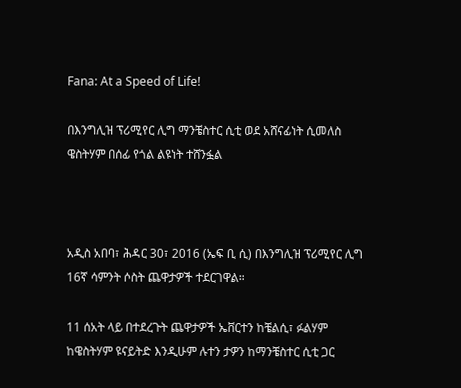Fana: At a Speed of Life!

በእንግሊዝ ፕሪሚየር ሊግ ማንቼስተር ሲቲ ወደ አሸናፊነት ሲመለስ ዌስትሃም በሰፊ የጎል ልዩነት ተሸንፏል



አዲስ አበባ፣ ሕዳር 30፣ 2016 (ኤፍ ቢ ሲ) በእንግሊዝ ፕሪሚየር ሊግ 16ኛ ሳምንት ሶስት ጨዋታዎች ተደርገዋል።

11 ሰአት ላይ በተደረጉት ጨዋታዎች ኤቨርተን ከቼልሲ፣ ፉልሃም ከዌስትሃም ዩናይትድ እንዲሁም ሉተን ታዎን ከማንቼስተር ሲቲ ጋር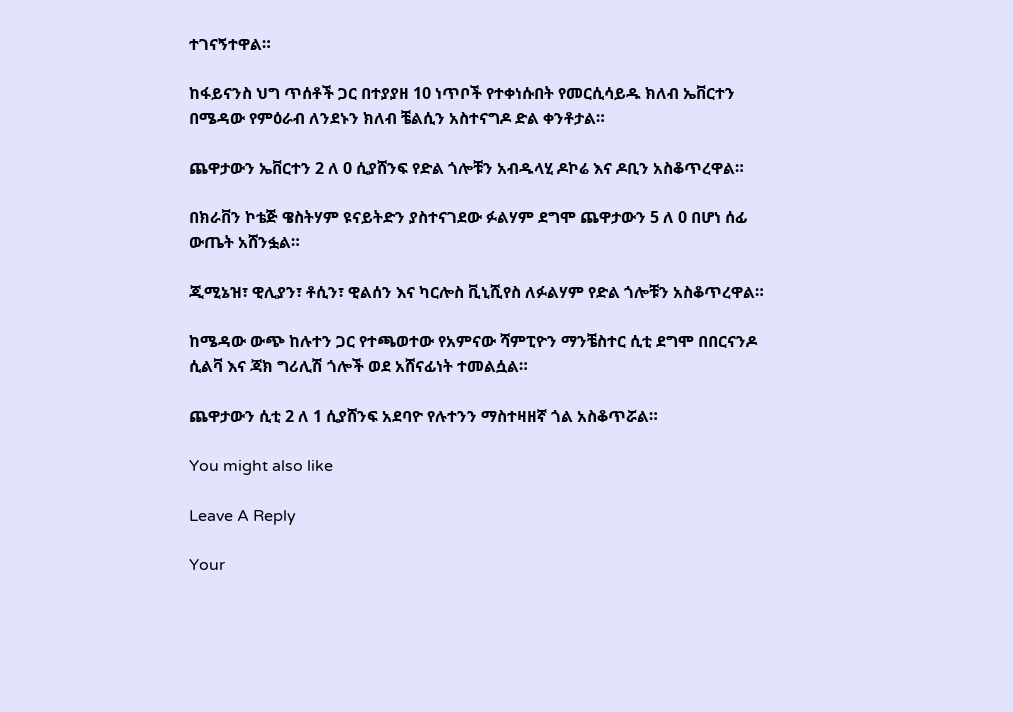ተገናኝተዋል።

ከፋይናንስ ህግ ጥሰቶች ጋር በተያያዘ 10 ነጥቦች የተቀነሱበት የመርሲሳይዱ ክለብ ኤቨርተን በሜዳው የምዕራብ ለንደኑን ክለብ ቼልሲን አስተናግዶ ድል ቀንቶታል።

ጨዋታውን ኤቨርተን 2 ለ 0 ሲያሸንፍ የድል ጎሎቹን አብዱላሂ ዶኮሬ እና ዶቢን አስቆጥረዋል።

በክራቨን ኮቴጅ ዌስትሃም ዩናይትድን ያስተናገደው ፉልሃም ደግሞ ጨዋታውን 5 ለ 0 በሆነ ሰፊ ውጤት አሸንፏል።

ጂሚኔዝ፣ ዊሊያን፣ ቶሲን፣ ዊልሰን እና ካርሎስ ቪኒሺየስ ለፉልሃም የድል ጎሎቹን አስቆጥረዋል።

ከሜዳው ውጭ ከሉተን ጋር የተጫወተው የአምናው ሻምፒዮን ማንቼስተር ሲቲ ደግሞ በበርናንዶ ሲልቫ እና ጃክ ግሪሊሽ ጎሎች ወደ አሸናፊነት ተመልሷል።

ጨዋታውን ሲቲ 2 ለ 1 ሲያሸንፍ አደባዮ የሉተንን ማስተዛዘኛ ጎል አስቆጥሯል።

You might also like

Leave A Reply

Your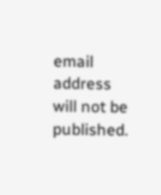email address will not be published.